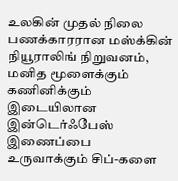உலகின் முதல் நிலை பணக்காரரான மஸ்க்கின் நியூராலிங் நிறுவனம், மனித மூளைக்கும் கணினிக்கும் இடையிலான இன்டெர்ஃபேஸ் இணைப்பை உருவாக்கும் சிப்-களை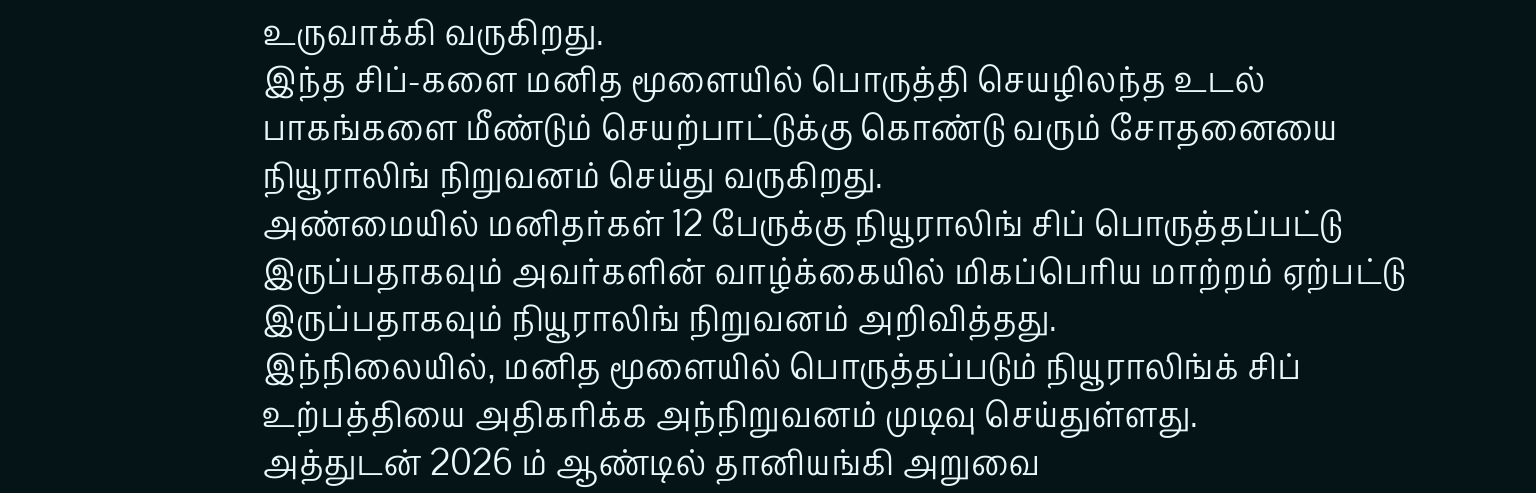உருவாக்கி வருகிறது.
இந்த சிப்-களை மனித மூளையில் பொருத்தி செயழிலந்த உடல் பாகங்களை மீண்டும் செயற்பாட்டுக்கு கொண்டு வரும் சோதனையை நியூராலிங் நிறுவனம் செய்து வருகிறது.
அண்மையில் மனிதர்கள் 12 பேருக்கு நியூராலிங் சிப் பொருத்தப்பட்டு இருப்பதாகவும் அவர்களின் வாழ்க்கையில் மிகப்பெரிய மாற்றம் ஏற்பட்டு இருப்பதாகவும் நியூராலிங் நிறுவனம் அறிவித்தது.
இந்நிலையில், மனித மூளையில் பொருத்தப்படும் நியூராலிங்க் சிப் உற்பத்தியை அதிகரிக்க அந்நிறுவனம் முடிவு செய்துள்ளது.
அத்துடன் 2026 ம் ஆண்டில் தானியங்கி அறுவை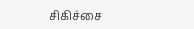சிகிச்சை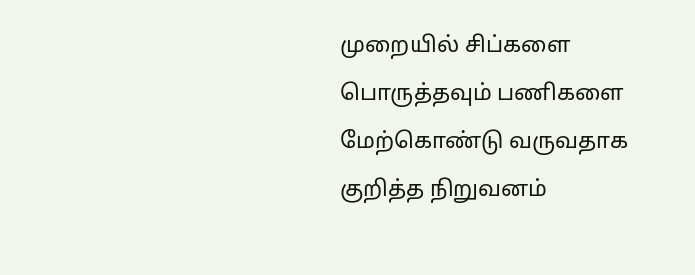முறையில் சிப்களை பொருத்தவும் பணிகளை மேற்கொண்டு வருவதாக குறித்த நிறுவனம்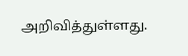அறிவித்துள்ளது.